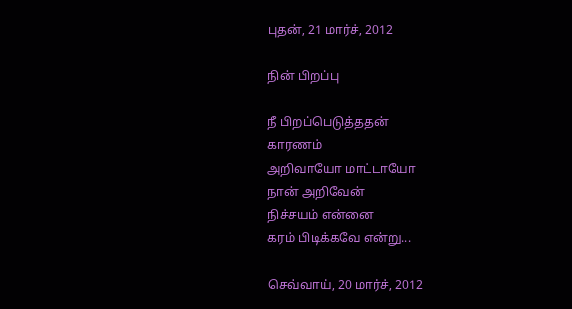புதன், 21 மார்ச், 2012

நின் பிறப்பு

நீ பிறப்பெடுத்ததன்
காரணம்
அறிவாயோ மாட்டாயோ
நான் அறிவேன்
நிச்சயம் என்னை
கரம் பிடிக்கவே என்று...

செவ்வாய், 20 மார்ச், 2012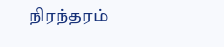நிரந்தரம்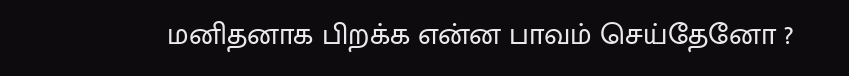மனிதனாக பிறக்க என்ன பாவம் செய்தேனோ ?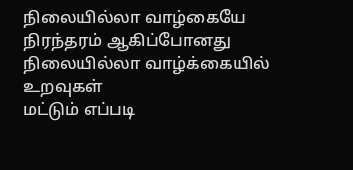நிலையில்லா வாழ்கையே நிரந்தரம் ஆகிப்போனது
நிலையில்லா வாழ்க்கையில் உறவுகள்
மட்டும் எப்படி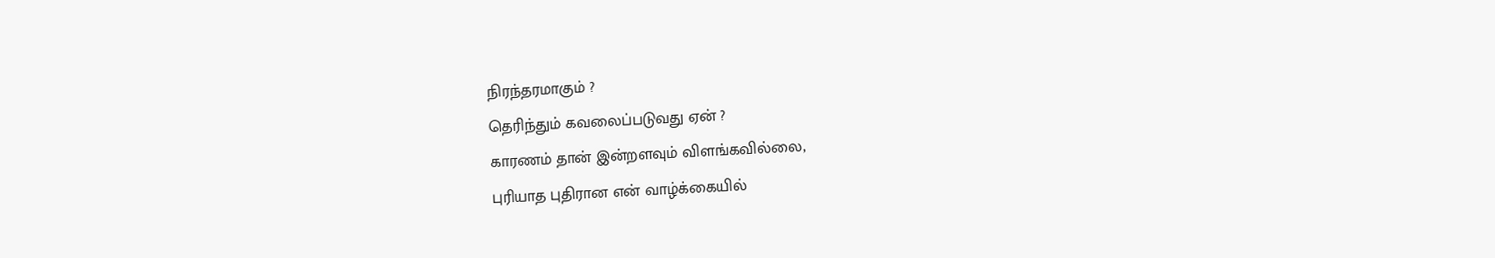நிரந்தரமாகும் ?
தெரிந்தும் கவலைப்படுவது ஏன் ?
காரணம் தான் இன்றளவும் விளங்கவில்லை,
புரியாத புதிரான என் வாழ்க்கையில்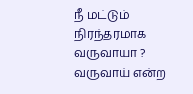நீ மட்டும் நிரந்தரமாக வருவாயா ?
வருவாய் என்ற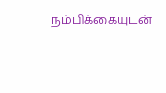நம்பிக்கையுடன்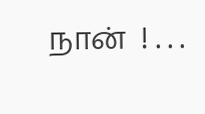நான்  ! . . .